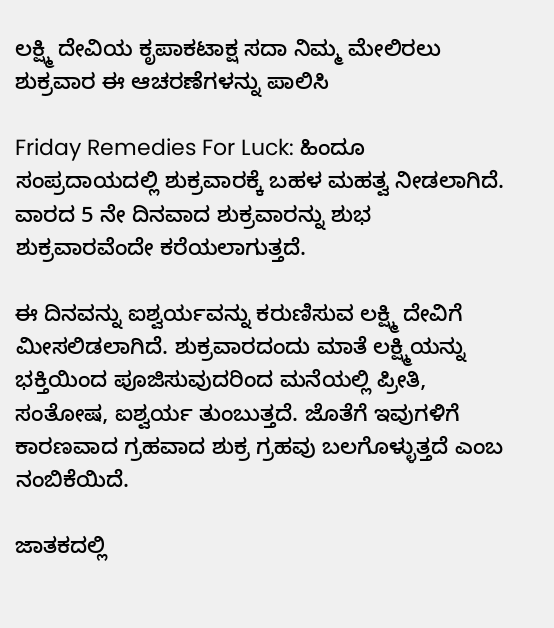ಲಕ್ಷ್ಮಿ ದೇವಿಯ ಕೃಪಾಕಟಾಕ್ಷ ಸದಾ ನಿಮ್ಮ ಮೇಲಿರಲು ಶುಕ್ರವಾರ ಈ ಆಚರಣೆಗಳನ್ನು ಪಾಲಿಸಿ

Friday Remedies For Luck: ಹಿಂದೂ ಸಂಪ್ರದಾಯದಲ್ಲಿ ಶುಕ್ರವಾರಕ್ಕೆ ಬಹಳ ಮಹತ್ವ ನೀಡಲಾಗಿದೆ. ವಾರದ 5 ನೇ ದಿನವಾದ ಶುಕ್ರವಾರನ್ನು ಶುಭ ಶುಕ್ರವಾರವೆಂದೇ ಕರೆಯಲಾಗುತ್ತದೆ.

ಈ ದಿನವನ್ನು ಐಶ್ವರ್ಯವನ್ನು ಕರುಣಿಸುವ ಲಕ್ಷ್ಮಿ ದೇವಿಗೆ ಮೀಸಲಿಡಲಾಗಿದೆ. ಶುಕ್ರವಾರದಂದು ಮಾತೆ ಲಕ್ಷ್ಮಿಯನ್ನು ಭಕ್ತಿಯಿಂದ ಪೂಜಿಸುವುದರಿಂದ ಮನೆಯಲ್ಲಿ ಪ್ರೀತಿ, ಸಂತೋಷ, ಐಶ್ವರ್ಯ ತುಂಬುತ್ತದೆ. ಜೊತೆಗೆ ಇವುಗಳಿಗೆ ಕಾರಣವಾದ ಗ್ರಹವಾದ ಶುಕ್ರ ಗ್ರಹವು ಬಲಗೊಳ್ಳುತ್ತದೆ ಎಂಬ ನಂಬಿಕೆಯಿದೆ.

ಜಾತಕದಲ್ಲಿ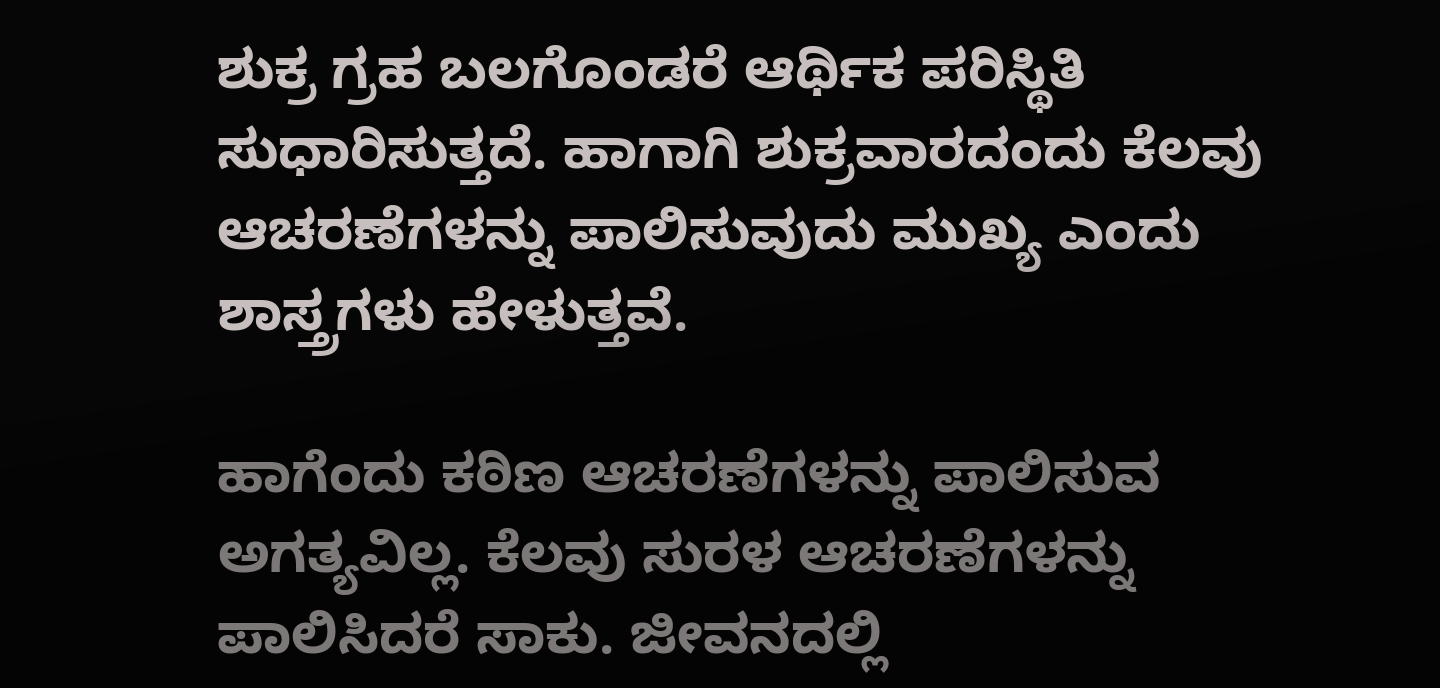ಶುಕ್ರ ಗ್ರಹ ಬಲಗೊಂಡರೆ ಆರ್ಥಿಕ ಪರಿಸ್ಥಿತಿ ಸುಧಾರಿಸುತ್ತದೆ. ಹಾಗಾಗಿ ಶುಕ್ರವಾರದಂದು ಕೆಲವು ಆಚರಣೆಗಳನ್ನು ಪಾಲಿಸುವುದು ಮುಖ್ಯ ಎಂದು ಶಾಸ್ತ್ರಗಳು ಹೇಳುತ್ತವೆ.

ಹಾಗೆಂದು ಕಠಿಣ ಆಚರಣೆಗಳನ್ನು ಪಾಲಿಸುವ ಅಗತ್ಯವಿಲ್ಲ. ಕೆಲವು ಸುರಳ ಆಚರಣೆಗಳನ್ನು ಪಾಲಿಸಿದರೆ ಸಾಕು. ಜೀವನದಲ್ಲಿ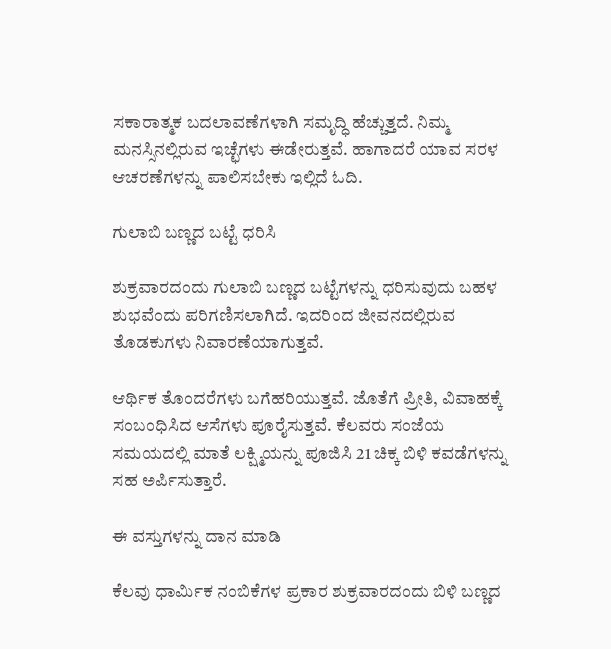ಸಕಾರಾತ್ಮಕ ಬದಲಾವಣೆಗಳಾಗಿ ಸಮೃದ್ಧಿ ಹೆಚ್ಚುತ್ತದೆ. ನಿಮ್ಮ ಮನಸ್ಸಿನಲ್ಲಿರುವ ಇಚ್ಛೆಗಳು ಈಡೇರುತ್ತವೆ. ಹಾಗಾದರೆ ಯಾವ ಸರಳ ಆಚರಣೆಗಳನ್ನು ಪಾಲಿಸಬೇಕು ಇಲ್ಲಿದೆ ಓದಿ.

ಗುಲಾಬಿ ಬಣ್ಣದ ಬಟ್ಟೆ ಧರಿಸಿ

ಶುಕ್ರವಾರದಂದು ಗುಲಾಬಿ ಬಣ್ಣದ ಬಟ್ಟೆಗಳನ್ನು ಧರಿಸುವುದು ಬಹಳ ಶುಭವೆಂದು ಪರಿಗಣಿಸಲಾಗಿದೆ. ಇದರಿಂದ ಜೀವನದಲ್ಲಿರುವ ತೊಡಕುಗಳು ನಿವಾರಣೆಯಾಗುತ್ತವೆ.

ಆರ್ಥಿಕ ತೊಂದರೆಗಳು ಬಗೆಹರಿಯುತ್ತವೆ. ಜೊತೆಗೆ ಪ್ರೀತಿ, ವಿವಾಹಕ್ಕೆ ಸಂಬಂಧಿಸಿದ ಆಸೆಗಳು ಪೂರೈಸುತ್ತವೆ. ಕೆಲವರು ಸಂಜೆಯ ಸಮಯದಲ್ಲಿ ಮಾತೆ ಲಕ್ಷ್ಮಿಯನ್ನು ಪೂಜಿಸಿ 21 ಚಿಕ್ಕ ಬಿಳಿ ಕವಡೆಗಳನ್ನು ಸಹ ಅರ್ಪಿಸುತ್ತಾರೆ.

ಈ ವಸ್ತುಗಳನ್ನು ದಾನ ಮಾಡಿ

ಕೆಲವು ಧಾರ್ಮಿಕ ನಂಬಿಕೆಗಳ ಪ್ರಕಾರ ಶುಕ್ರವಾರದಂದು ಬಿಳಿ ಬಣ್ಣದ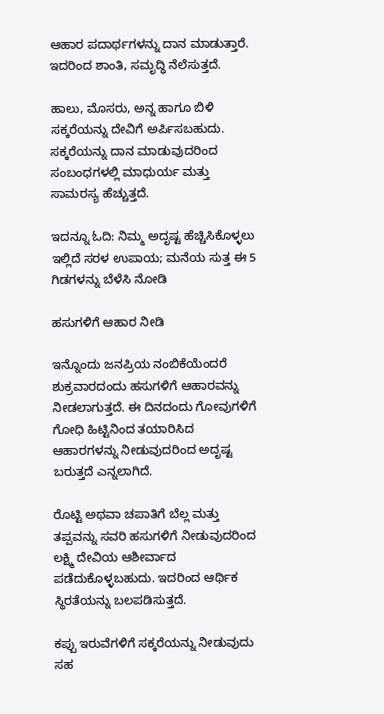ಆಹಾರ ಪದಾರ್ಥಗಳನ್ನು ದಾನ ಮಾಡುತ್ತಾರೆ. ಇದರಿಂದ ಶಾಂತಿ, ಸಮೃದ್ಧಿ ನೆಲೆಸುತ್ತದೆ.

ಹಾಲು, ಮೊಸರು, ಅನ್ನ ಹಾಗೂ ಬಿಳಿ ಸಕ್ಕರೆಯನ್ನು ದೇವಿಗೆ ಅರ್ಪಿಸಬಹುದು. ಸಕ್ಕರೆಯನ್ನು ದಾನ ಮಾಡುವುದರಿಂದ ಸಂಬಂಧಗಳಲ್ಲಿ ಮಾಧುರ್ಯ ಮತ್ತು ಸಾಮರಸ್ಯ ಹೆಚ್ಚುತ್ತದೆ.

ಇದನ್ನೂ ಓದಿ: ನಿಮ್ಮ ಅದೃಷ್ಟ ಹೆಚ್ಚಿಸಿಕೊಳ್ಳಲು ಇಲ್ಲಿದೆ ಸರಳ ಉಪಾಯ; ಮನೆಯ ಸುತ್ತ ಈ 5 ಗಿಡಗಳನ್ನು ಬೆಳೆಸಿ ನೋಡಿ

ಹಸುಗಳಿಗೆ ಆಹಾರ ನೀಡಿ

ಇನ್ನೊಂದು ಜನಪ್ರಿಯ ನಂಬಿಕೆಯೆಂದರೆ ಶುಕ್ರವಾರದಂದು ಹಸುಗಳಿಗೆ ಆಹಾರವನ್ನು ನೀಡಲಾಗುತ್ತದೆ. ಈ ದಿನದಂದು ಗೋವುಗಳಿಗೆ ಗೋಧಿ ಹಿಟ್ಟಿನಿಂದ ತಯಾರಿಸಿದ ಆಹಾರಗಳನ್ನು ನೀಡುವುದರಿಂದ ಅದೃಷ್ಟ ಬರುತ್ತದೆ ಎನ್ನಲಾಗಿದೆ.

ರೊಟ್ಟಿ ಅಥವಾ ಚಪಾತಿಗೆ ಬೆಲ್ಲ ಮತ್ತು ತಪ್ಪವನ್ನು ಸವರಿ ಹಸುಗಳಿಗೆ ನೀಡುವುದರಿಂದ ಲಕ್ಷ್ಮಿ ದೇವಿಯ ಆಶೀರ್ವಾದ ಪಡೆದುಕೊಳ್ಳಬಹುದು. ಇದರಿಂದ ಆರ್ಥಿಕ ಸ್ಥಿರತೆಯನ್ನು ಬಲಪಡಿಸುತ್ತದೆ.

ಕಪ್ಪು ಇರುವೆಗಳಿಗೆ ಸಕ್ಕರೆಯನ್ನು ನೀಡುವುದು ಸಹ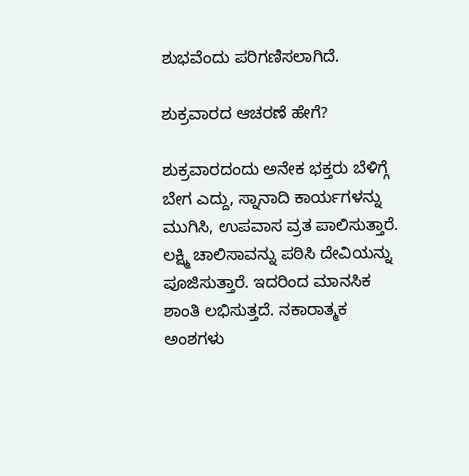ಶುಭವೆಂದು ಪರಿಗಣಿಸಲಾಗಿದೆ.

ಶುಕ್ರವಾರದ ಆಚರಣೆ ಹೇಗೆ?

ಶುಕ್ರವಾರದಂದು ಅನೇಕ ಭಕ್ತರು ಬೆಳಿಗ್ಗೆ ಬೇಗ ಎದ್ದು, ಸ್ನಾನಾದಿ ಕಾರ್ಯಗಳನ್ನು ಮುಗಿಸಿ, ಉಪವಾಸ ವ್ರತ ಪಾಲಿಸುತ್ತಾರೆ. ಲಕ್ಷ್ಮಿ ಚಾಲಿಸಾವನ್ನು ಪಠಿಸಿ ದೇವಿಯನ್ನು ಪೂಜಿಸುತ್ತಾರೆ. ಇದರಿಂದ ಮಾನಸಿಕ ಶಾಂತಿ ಲಭಿಸುತ್ತದೆ. ನಕಾರಾತ್ಮಕ ಅಂಶಗಳು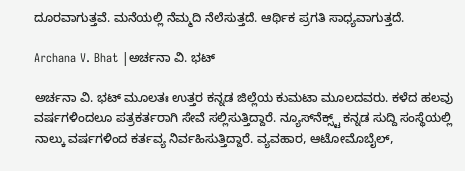ದೂರವಾಗುತ್ತವೆ. ಮನೆಯಲ್ಲಿ ನೆಮ್ಮದಿ ನೆಲೆಸುತ್ತದೆ. ಆರ್ಥಿಕ ಪ್ರಗತಿ ಸಾಧ್ಯವಾಗುತ್ತದೆ.

Archana V. Bhat |ಅರ್ಚನಾ ವಿ. ಭಟ್

ಅರ್ಚನಾ ವಿ. ಭಟ್‌ ಮೂಲತಃ ಉತ್ತರ ಕನ್ನಡ ಜಿಲ್ಲೆಯ ಕುಮಟಾ ಮೂಲದವರು. ಕಳೆದ ಹಲವು ವರ್ಷಗಳಿಂದಲೂ ಪತ್ರಕರ್ತರಾಗಿ ಸೇವೆ ಸಲ್ಲಿಸುತ್ತಿದ್ದಾರೆ. ನ್ಯೂಸ್‌ನೆಕ್ಸ್ಟ್‌ ಕನ್ನಡ ಸುದ್ದಿ ಸಂಸ್ಥೆಯಲ್ಲಿ ನಾಲ್ಕು ವರ್ಷಗಳಿಂದ ಕರ್ತವ್ಯ ನಿರ್ವಹಿಸುತ್ತಿದ್ದಾರೆ. ವ್ಯವಹಾರ, ಆಟೋಮೊಬೈಲ್‌,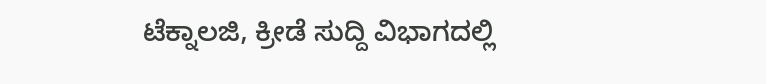ಟೆಕ್ನಾಲಜಿ, ಕ್ರೀಡೆ ಸುದ್ದಿ ವಿಭಾಗದಲ್ಲಿ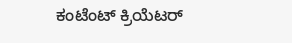ಕಂಟೆಂಟ್‌ ಕ್ರಿಯೆಟರ್‌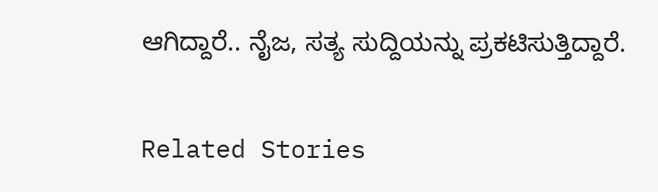ಆಗಿದ್ದಾರೆ.. ನೈಜ, ಸತ್ಯ ಸುದ್ದಿಯನ್ನು ಪ್ರಕಟಿಸುತ್ತಿದ್ದಾರೆ.

Related Stories